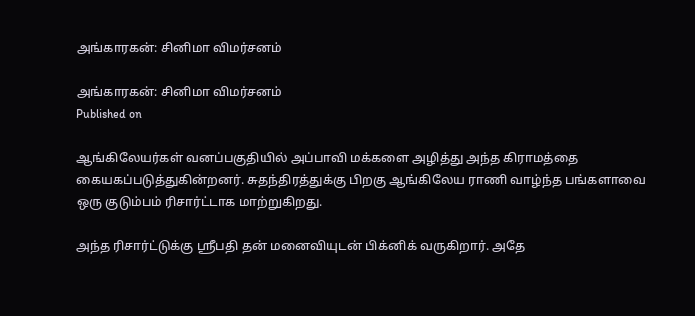அங்காரகன்: சினிமா விமர்சனம்

அங்காரகன்: சினிமா விமர்சனம்
Published on

ஆங்கிலேயர்கள் வனப்பகுதியில் அப்பாவி மக்களை அழித்து அந்த கிராமத்தை கையகப்படுத்துகின்றனர். சுதந்திரத்துக்கு பிறகு ஆங்கிலேய ராணி வாழ்ந்த பங்களாவை ஒரு குடும்பம் ரிசார்ட்டாக மாற்றுகிறது.

அந்த ரிசார்ட்டுக்கு ஸ்ரீபதி தன் மனைவியுடன் பிக்னிக் வருகிறார். அதே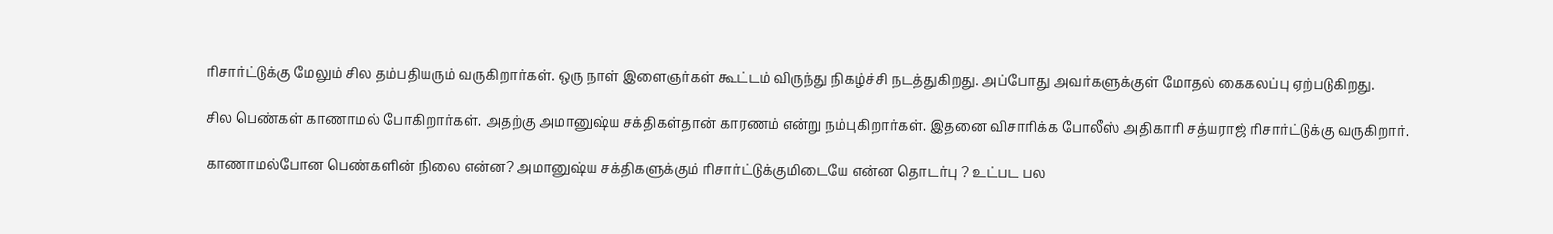ரிசார்ட்டுக்கு மேலும் சில தம்பதியரும் வருகிறார்கள். ஒரு நாள் இளைஞர்கள் கூட்டம் விருந்து நிகழ்ச்சி நடத்துகிறது. அப்போது அவர்களுக்குள் மோதல் கைகலப்பு ஏற்படுகிறது.

சில பெண்கள் காணாமல் போகிறார்கள். அதற்கு அமானுஷ்ய சக்திகள்தான் காரணம் என்று நம்புகிறார்கள். இதனை விசாரிக்க போலீஸ் அதிகாரி சத்யராஜ் ரிசார்ட்டுக்கு வருகிறார்.

காணாமல்போன பெண்களின் நிலை என்ன? அமானுஷ்ய சக்திகளுக்கும் ரிசார்ட்டுக்குமிடையே என்ன தொடர்பு ? உட்பட பல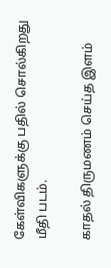கேள்விகளுக்கு பதில் சொல்கிறது மீதி படம்.

காதல் திருமணம் செய்த இளம்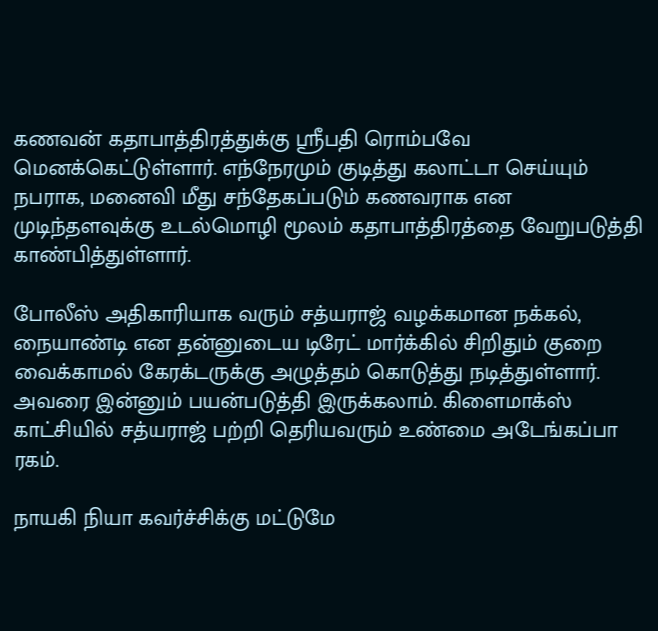கணவன் கதாபாத்திரத்துக்கு ஸ்ரீபதி ரொம்பவே மெனக்கெட்டுள்ளார். எந்நேரமும் குடித்து கலாட்டா செய்யும் நபராக, மனைவி மீது சந்தேகப்படும் கணவராக என முடிந்தளவுக்கு உடல்மொழி மூலம் கதாபாத்திரத்தை வேறுபடுத்தி காண்பித்துள்ளார்.

போலீஸ் அதிகாரியாக வரும் சத்யராஜ் வழக்கமான நக்கல், நையாண்டி என தன்னுடைய டிரேட் மார்க்கில் சிறிதும் குறை வைக்காமல் கேரக்டருக்கு அழுத்தம் கொடுத்து நடித்துள்ளார். அவரை இன்னும் பயன்படுத்தி இருக்கலாம். கிளைமாக்ஸ் காட்சியில் சத்யராஜ் பற்றி தெரியவரும் உண்மை அடேங்கப்பா ரகம்.

நாயகி நியா கவர்ச்சிக்கு மட்டுமே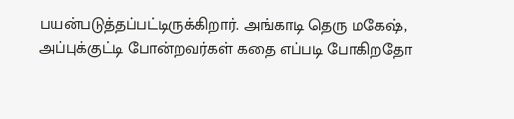பயன்படுத்தப்பட்டிருக்கிறார். அங்காடி தெரு மகேஷ், அப்புக்குட்டி போன்றவர்கள் கதை எப்படி போகிறதோ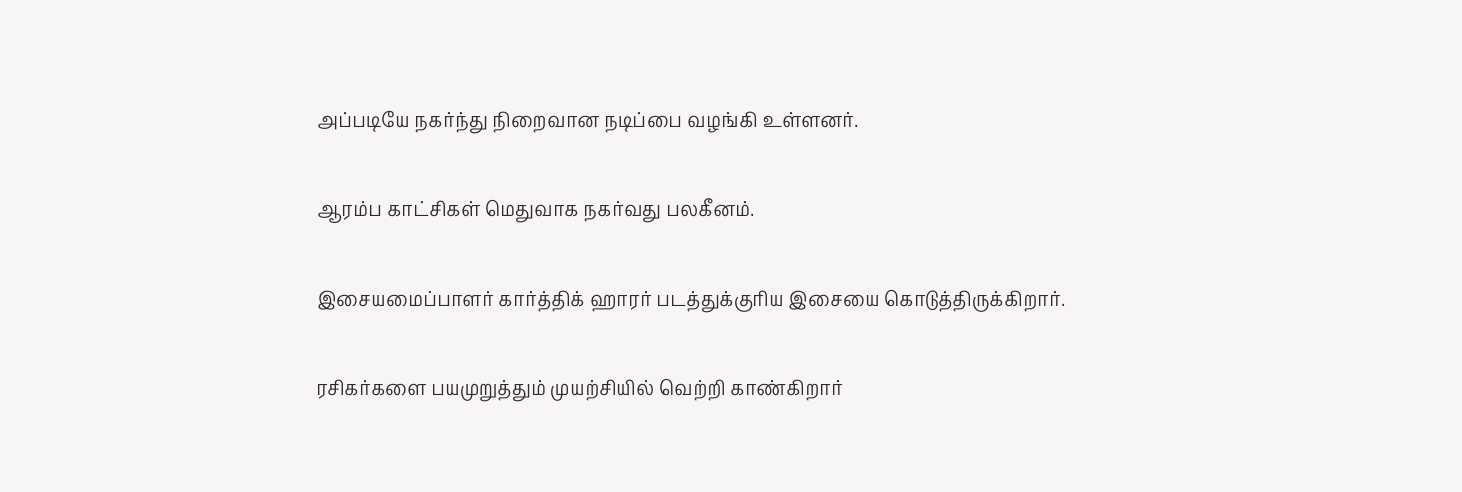அப்படியே நகர்ந்து நிறைவான நடிப்பை வழங்கி உள்ளனர்.

ஆரம்ப காட்சிகள் மெதுவாக நகர்வது பலகீனம்.

இசையமைப்பாளர் கார்த்திக் ஹாரர் படத்துக்குரிய இசையை கொடுத்திருக்கிறார்.

ரசிகர்களை பயமுறுத்தும் முயற்சியில் வெற்றி காண்கிறார்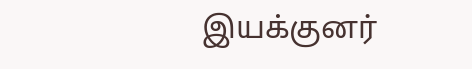இயக்குனர்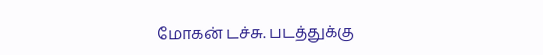மோகன் டச்சு. படத்துக்கு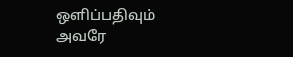ஒளிப்பதிவும் அவரே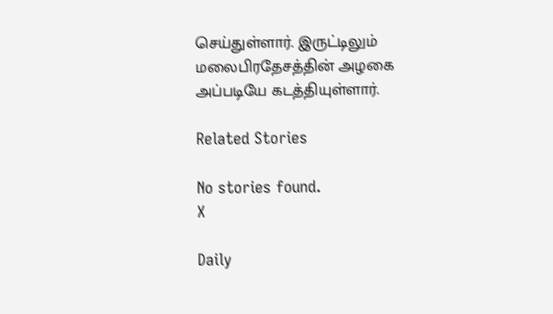செய்துள்ளார். இருட்டிலும் மலைபிரதேசத்தின் அழகை அப்படியே கடத்தியுள்ளார்.

Related Stories

No stories found.
X

Daily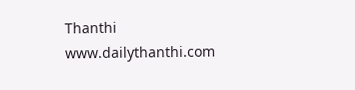Thanthi
www.dailythanthi.com